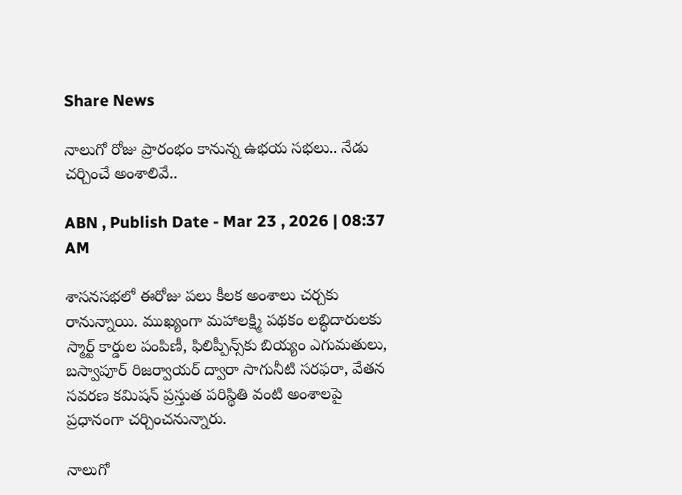Share News

నాలుగో రోజు ప్రారంభం కానున్న ఉభయ సభలు.. నేడు చర్చించే అంశాలివే..

ABN , Publish Date - Mar 23 , 2026 | 08:37 AM

శాసనసభలో ఈరోజు పలు కీలక అంశాలు చర్చకు రానున్నాయి. ముఖ్యంగా మహాలక్ష్మి పథకం లబ్ధిదారులకు స్మార్ట్ కార్డుల పంపిణీ, ఫిలిప్పీన్స్‌కు బియ్యం ఎగుమతులు, బస్వాపూర్ రిజర్వాయర్ ద్వారా సాగునీటి సరఫరా, వేతన సవరణ కమిషన్ ప్రస్తుత పరిస్థితి వంటి అంశాలపై ప్రధానంగా చర్చించనున్నారు.

నాలుగో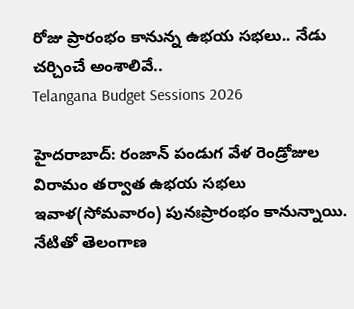రోజు ప్రారంభం కానున్న ఉభయ సభలు.. నేడు చర్చించే అంశాలివే..
Telangana Budget Sessions 2026

హైదరాబాద్: రంజాన్ పండుగ వేళ రెండ్రోజుల విరామం తర్వాత ఉభయ సభలు ఇవాళ(సోమవారం) పునఃప్రారంభం కానున్నాయి. నేటితో తెలంగాణ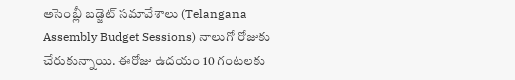అసెంబ్లీ బడ్జెట్ సమావేశాలు (Telangana Assembly Budget Sessions) నాలుగో రోజుకు చేరుకున్నాయి. ఈరోజు ఉదయం 10 గంటలకు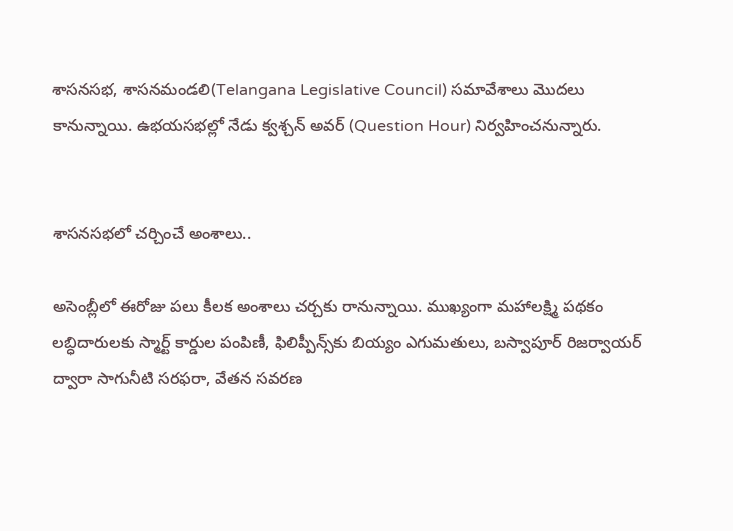శాసనసభ, శాసనమండలి(Telangana Legislative Council) సమావేశాలు మెుదలు కానున్నాయి. ఉభయసభల్లో నేడు క్వశ్చన్ అవర్ (Question Hour) నిర్వహించనున్నారు.


శాసనసభలో చర్చించే అంశాలు..

అసెంబ్లీలో ఈరోజు పలు కీలక అంశాలు చర్చకు రానున్నాయి. ముఖ్యంగా మహాలక్ష్మి పథకం లబ్ధిదారులకు స్మార్ట్ కార్డుల పంపిణీ, ఫిలిప్పీన్స్‌కు బియ్యం ఎగుమతులు, బస్వాపూర్ రిజర్వాయర్ ద్వారా సాగునీటి సరఫరా, వేతన సవరణ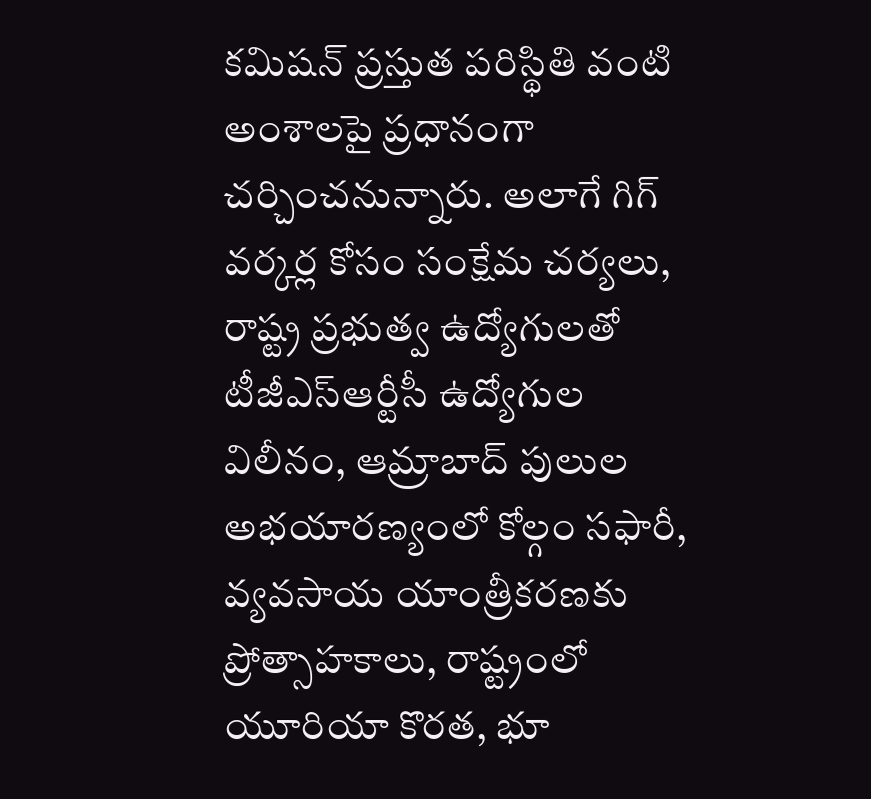కమిషన్ ప్రస్తుత పరిస్థితి వంటి అంశాలపై ప్రధానంగా చర్చించనున్నారు. అలాగే గిగ్ వర్కర్ల కోసం సంక్షేమ చర్యలు, రాష్ట్ర ప్రభుత్వ ఉద్యోగులతో టీజీఎస్ఆర్టీసీ ఉద్యోగుల విలీనం, ఆమ్రాబాద్ పులుల అభయారణ్యంలో కోల్గం సఫారీ, వ్యవసాయ యాంత్రీకరణకు ప్రోత్సాహకాలు, రాష్ట్రంలో యూరియా కొరత, భూ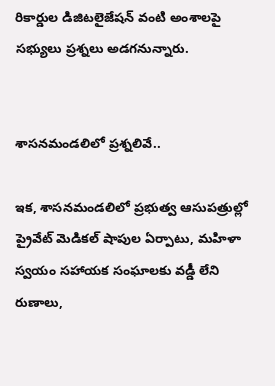రికార్డుల డిజిటలైజేషన్ వంటి అంశాలపై సభ్యులు ప్రశ్నలు అడగనున్నారు.


శాసనమండలిలో ప్రశ్నలివే..

ఇక, శాసనమండలిలో ప్రభుత్వ ఆసుపత్రుల్లో ప్రైవేట్ మెడికల్ షాపుల ఏర్పాటు, మహిళా స్వయం సహాయక సంఘాలకు వడ్డీ లేని రుణాలు,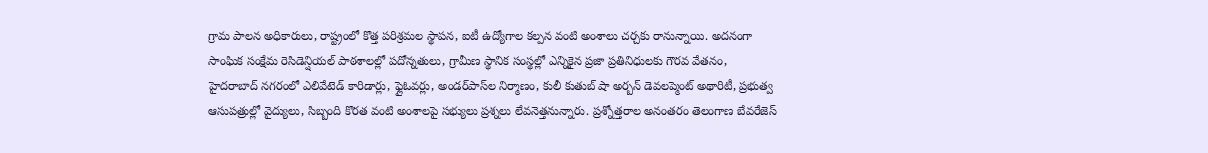గ్రామ పాలన అధికారులు, రాష్ట్రంలో కొత్త పరిశ్రమల స్థాపన, ఐటీ ఉద్యోగాల కల్పన వంటి అంశాలు చర్చకు రానున్నాయి. అదనంగా సాంఘిక సంక్షేమ రెసిడెన్షియల్ పాఠశాలల్లో పదోన్నతులు, గ్రామీణ స్థానిక సంస్థల్లో ఎన్నికైన ప్రజా ప్రతినిధులకు గౌరవ వేతనం, హైదరాబాద్ నగరంలో ఎలివేటెడ్ కారిడార్లు, ఫ్లైఓవర్లు, అండర్‌పాస్‌ల నిర్మాణం, కులీ కుతుబ్ షా అర్బన్ డెవలప్మెంట్ అథారిటీ, ప్రభుత్వ ఆసుపత్రుల్లో వైద్యులు, సిబ్బంది కొరత వంటి అంశాలపై సభ్యులు ప్రశ్నలు లేవనెత్తనున్నారు. ప్రశ్నోత్తరాల అనంతరం తెలంగాణ బేవరేజెస్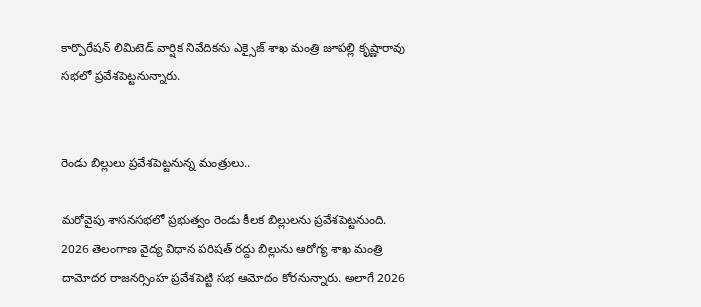కార్పొరేషన్ లిమిటెడ్ వార్షిక నివేదికను ఎక్సైజ్ శాఖ మంత్రి జూపల్లి కృష్ణారావు సభలో ప్రవేశపెట్టనున్నారు.


రెండు బిల్లులు ప్రవేశపెట్టనున్న మంత్రులు..

మరోవైపు శాసనసభలో ప్రభుత్వం రెండు కీలక బిల్లులను ప్రవేశపెట్టనుంది. 2026 తెలంగాణ వైద్య విధాన పరిషత్ రద్దు బిల్లును ఆరోగ్య శాఖ మంత్రి దామోదర రాజనర్సింహ ప్రవేశపెట్టి సభ ఆమోదం కోరనున్నారు. అలాగే 2026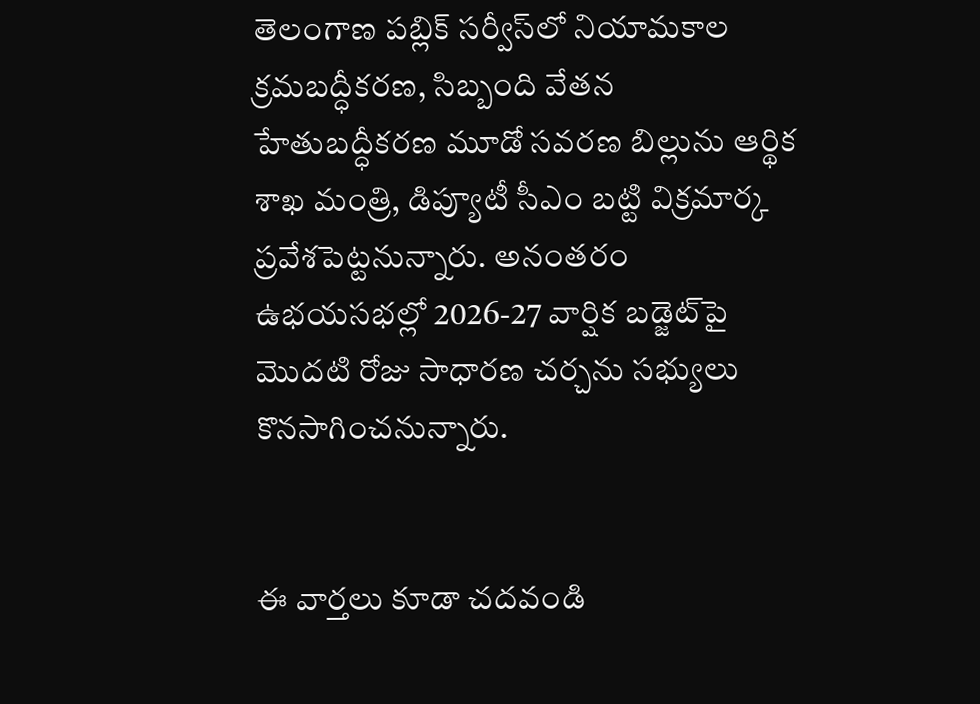తెలంగాణ పబ్లిక్ సర్వీస్‌లో నియామకాల క్రమబద్ధీకరణ, సిబ్బంది వేతన హేతుబద్ధీకరణ మూడో సవరణ బిల్లును ఆర్థిక శాఖ మంత్రి, డిప్యూటీ సీఎం బట్టి విక్రమార్క ప్రవేశపెట్టనున్నారు. అనంతరం ఉభయసభల్లో 2026-27 వార్షిక బడ్జెట్‌పై మొదటి రోజు సాధారణ చర్చను సభ్యులు కొనసాగించనున్నారు.


ఈ వార్తలు కూడా చదవండి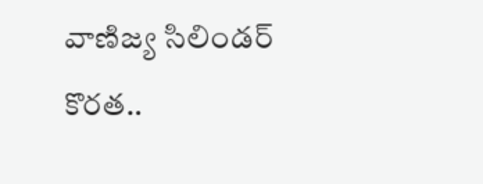వాణిజ్య సిలిండర్ కొరత..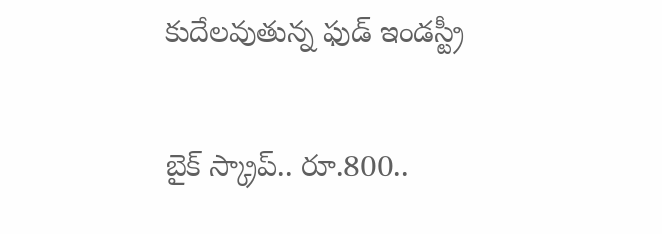కుదేలవుతున్న ఫుడ్ ఇండస్ట్రీ

బైక్ స్క్రాప్.. రూ.800..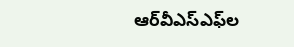ఆర్‌వీఎస్ఎఫ్‌ల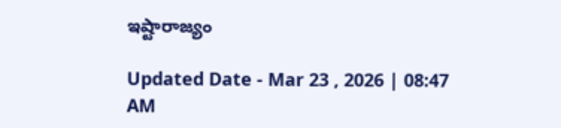ఇష్టారాజ్యం

Updated Date - Mar 23 , 2026 | 08:47 AM